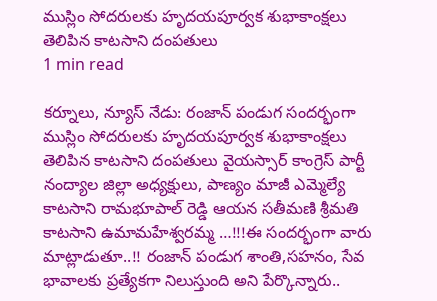ముస్లిం సోదరులకు హృదయపూర్వక శుభాకాంక్షలు తెలిపిన కాటసాని దంపతులు
1 min read

కర్నూలు, న్యూస్ నేడు: రంజాన్ పండుగ సందర్భంగా ముస్లిం సోదరులకు హృదయపూర్వక శుభాకాంక్షలు తెలిపిన కాటసాని దంపతులు వైయస్సార్ కాంగ్రెస్ పార్టీ నంద్యాల జిల్లా అధ్యక్షులు, పాణ్యం మాజీ ఎమ్మెల్యే కాటసాని రామభూపాల్ రెడ్డి ఆయన సతీమణి శ్రీమతి కాటసాని ఉమామహేశ్వరమ్మ …!!!ఈ సందర్భంగా వారు మాట్లాడుతూ..!! రంజాన్ పండుగ శాంతి,సహనం, సేవ భావాలకు ప్రత్యేకగా నిలుస్తుంది అని పేర్కొన్నారు..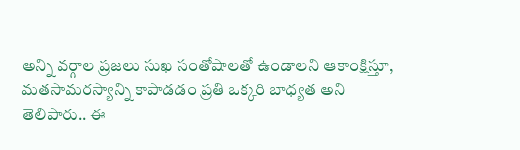అన్ని వర్గాల ప్రజలు సుఖ సంతోషాలతో ఉండాలని ఆకాంక్షిస్తూ, మతసామరస్యాన్ని కాపాడడం ప్రతి ఒక్కరి బాధ్యత అని తెలిపారు.. ఈ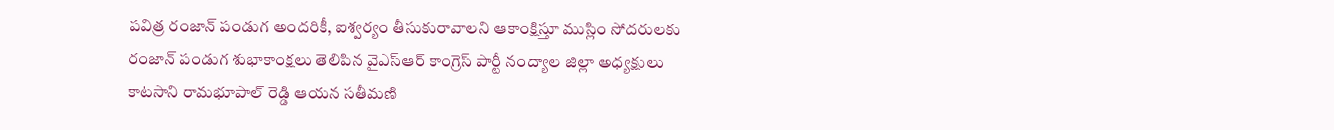పవిత్ర రంజాన్ పండుగ అందరికీ, ఐశ్వర్యం తీసుకురావాలని ఆకాంక్షిస్తూ ముస్లిం సోదరులకు రంజాన్ పండుగ శుభాకాంక్షలు తెలిపిన వైఎస్ఆర్ కాంగ్రెస్ పార్టీ నంద్యాల జిల్లా అధ్యక్షులు కాటసాని రామభూపాల్ రెడ్డి ఆయన సతీమణి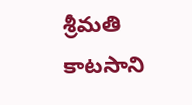శ్రీమతి కాటసాని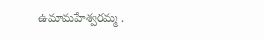ఉమామహేశ్వరమ్మ .